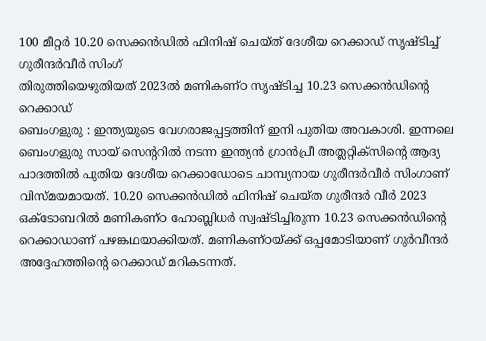100 മീറ്റർ 10.20 സെക്കൻഡിൽ ഫിനിഷ് ചെയ്ത് ദേശീയ റെക്കാഡ് സൃഷ്ടിച്ച് ഗുരീന്ദർവീർ സിംഗ്
തിരുത്തിയെഴുതിയത് 2023ൽ മണികണ്ഠ സൃഷ്ടിച്ച 10.23 സെക്കൻഡിന്റെ റെക്കാഡ്
ബെംഗളുരു : ഇന്ത്യയുടെ വേഗരാജപ്പട്ടത്തിന് ഇനി പുതിയ അവകാശി. ഇന്നലെ ബെംഗളുരു സായ് സെന്ററിൽ നടന്ന ഇന്ത്യൻ ഗ്രാൻപ്രീ അത്ലറ്റിക്സിന്റെ ആദ്യ പാദത്തിൽ പുതിയ ദേശീയ റെക്കാഡോടെ ചാമ്പ്യനായ ഗുരീന്ദർവീർ സിംഗാണ് വിസ്മയമായത്. 10.20 സെക്കൻഡിൽ ഫിനിഷ് ചെയ്ത ഗുരീന്ദർ വീർ 2023 ഒക്ടോബറിൽ മണികണ്ഠ ഹോബ്ലിധർ സ്വഷ്ടിച്ചിരുന്ന 10.23 സെക്കൻഡിന്റെ റെക്കാഡാണ് പഴങ്കഥയാക്കിയത്. മണികണ്ഠയ്ക്ക് ഒപ്പമോടിയാണ് ഗുർവീന്ദർ അദ്ദേഹത്തിന്റെ റെക്കാഡ് മറികടന്നത്.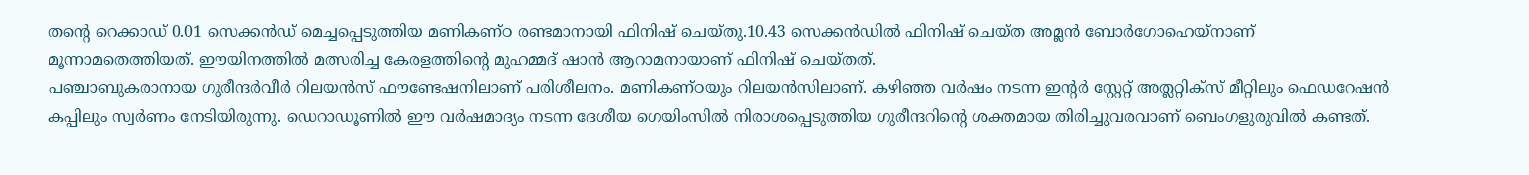തന്റെ റെക്കാഡ് 0.01 സെക്കൻഡ് മെച്ചപ്പെടുത്തിയ മണികണ്ഠ രണ്ടമാനായി ഫിനിഷ് ചെയ്തു.10.43 സെക്കൻഡിൽ ഫിനിഷ് ചെയ്ത അമ്ലൻ ബോർഗോഹെയ്നാണ് മൂന്നാമതെത്തിയത്. ഈയിനത്തിൽ മത്സരിച്ച കേരളത്തിന്റെ മുഹമ്മദ് ഷാൻ ആറാമനായാണ് ഫിനിഷ് ചെയ്തത്.
പഞ്ചാബുകരാനായ ഗുരീന്ദർവീർ റിലയൻസ് ഫൗണ്ടേഷനിലാണ് പരിശീലനം. മണികണ്ഠയും റിലയൻസിലാണ്. കഴിഞ്ഞ വർഷം നടന്ന ഇന്റർ സ്റ്റേറ്റ് അത്ലറ്റിക്സ് മീറ്റിലും ഫെഡറേഷൻ കപ്പിലും സ്വർണം നേടിയിരുന്നു. ഡെറാഡൂണിൽ ഈ വർഷമാദ്യം നടന്ന ദേശീയ ഗെയിംസിൽ നിരാശപ്പെടുത്തിയ ഗുരീന്ദറിന്റെ ശക്തമായ തിരിച്ചുവരവാണ് ബെംഗളുരുവിൽ കണ്ടത്.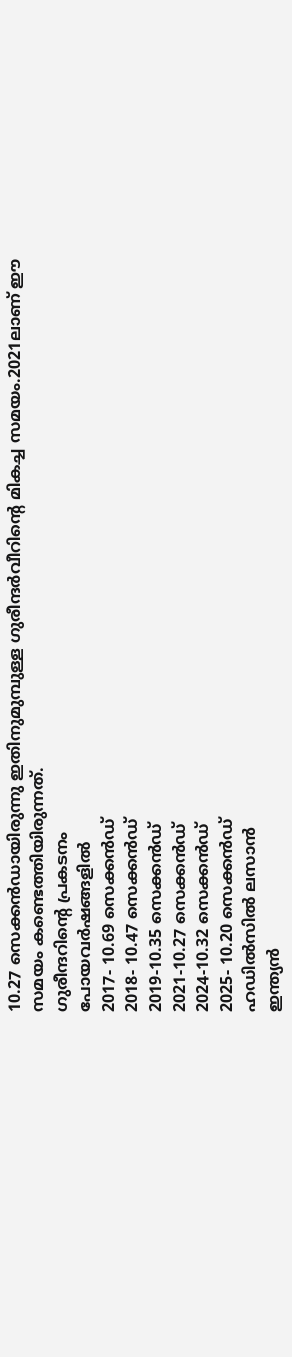10.27 സെക്കൻഡായിരുന്നു ഇതിനുമുമ്പുള്ള ഗുരീന്ദർവീറിന്റെ മികച്ച സമയം.2021ലാണ് ഈ സമയം കണ്ടെത്തിയിരുന്നത്.
ഗുരീന്ദറിന്റെ പ്രകടനം
പോയവർഷങ്ങളിൽ
2017- 10.69 സെക്കൻഡ്
2018- 10.47 സെക്കൻഡ്
2019-10.35 സെക്കൻഡ്
2021-10.27 സെക്കൻഡ്
2024-10.32 സെക്കൻഡ്
2025- 10.20 സെക്കൻഡ്
ഹഡിൽസിൽ ലസാൻ
ഇന്ത്യൻ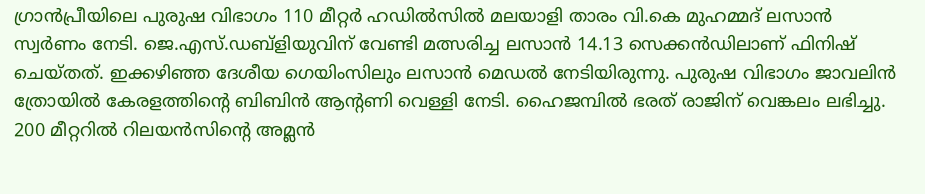ഗ്രാൻപ്രീയിലെ പുരുഷ വിഭാഗം 110 മീറ്റർ ഹഡിൽസിൽ മലയാളി താരം വി.കെ മുഹമ്മദ് ലസാൻ സ്വർണം നേടി. ജെ.എസ്.ഡബ്ളിയുവിന് വേണ്ടി മത്സരിച്ച ലസാൻ 14.13 സെക്കൻഡിലാണ് ഫിനിഷ് ചെയ്തത്. ഇക്കഴിഞ്ഞ ദേശീയ ഗെയിംസിലും ലസാൻ മെഡൽ നേടിയിരുന്നു. പുരുഷ വിഭാഗം ജാവലിൻ ത്രോയിൽ കേരളത്തിന്റെ ബിബിൻ ആന്റണി വെള്ളി നേടി. ഹൈജമ്പിൽ ഭരത് രാജിന് വെങ്കലം ലഭിച്ചു. 200 മീറ്ററിൽ റിലയൻസിന്റെ അമ്ലൻ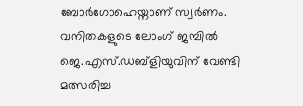ബോർഗോഹെയ്നാണ് സ്വർണം.
വനിതകളുടെ ലോംഗ് ജമ്പിൽ ജെ.എസ്.ഡബ്ളിയുവിന് വേണ്ടി മത്സരിച്ച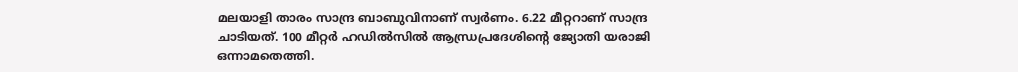മലയാളി താരം സാന്ദ്ര ബാബുവിനാണ് സ്വർണം. 6.22 മീറ്ററാണ് സാന്ദ്ര ചാടിയത്. 100 മീറ്റർ ഹഡിൽസിൽ ആന്ധ്രപ്രദേശിന്റെ ജ്യോതി യരാജി ഒന്നാമതെത്തി.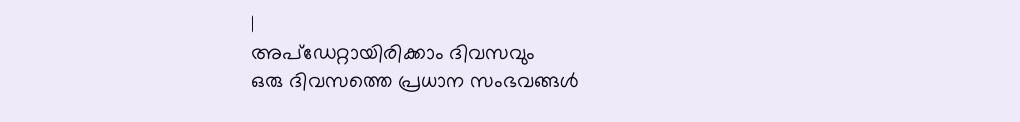|
അപ്ഡേറ്റായിരിക്കാം ദിവസവും
ഒരു ദിവസത്തെ പ്രധാന സംഭവങ്ങൾ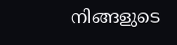നിങ്ങളുടെ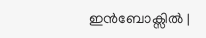ഇൻബോക്സിൽ |